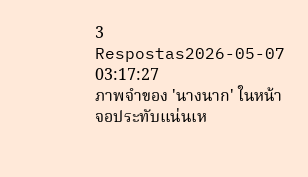3 Respostas2026-05-07 03:17:27
ภาพจำของ 'นางนาก' ในหน้าจอประทับแน่นเห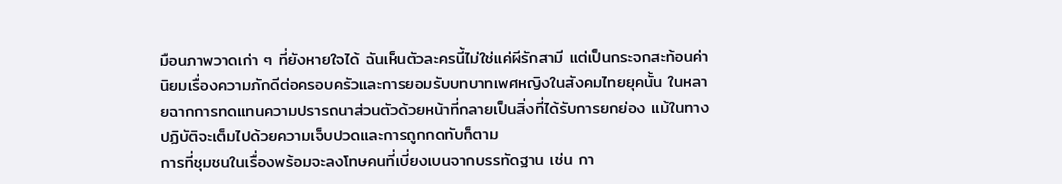มือนภาพวาดเก่า ๆ ที่ยังหายใจได้ ฉันเห็นตัวละครนี้ไม่ใช่แค่ผีรักสามี แต่เป็นกระจกสะท้อนค่านิยมเรื่องความภักดีต่อครอบครัวและการยอมรับบทบาทเพศหญิงในสังคมไทยยุคนั้น ในหลายฉากการทดแทนความปรารถนาส่วนตัวด้วยหน้าที่กลายเป็นสิ่งที่ได้รับการยกย่อง แม้ในทางปฏิบัติจะเต็มไปด้วยความเจ็บปวดและการถูกกดทับก็ตาม
การที่ชุมชนในเรื่องพร้อมจะลงโทษคนที่เบี่ยงเบนจากบรรทัดฐาน เช่น กา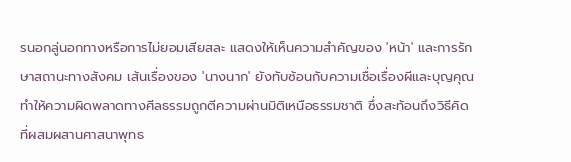รนอกลู่นอกทางหรือการไม่ยอมเสียสละ แสดงให้เห็นความสำคัญของ 'หน้า' และการรักษาสถานะทางสังคม เส้นเรื่องของ 'นางนาก' ยังทับซ้อนกับความเชื่อเรื่องผีและบุญคุณ ทำให้ความผิดพลาดทางศีลธรรมถูกตีความผ่านมิติเหนือธรรมชาติ ซึ่งสะท้อนถึงวิธีคิดที่ผสมผสานศาสนาพุทธ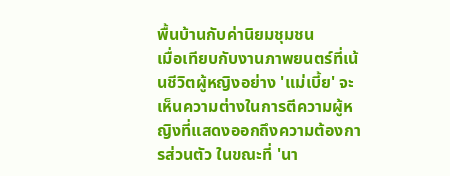พื้นบ้านกับค่านิยมชุมชน
เมื่อเทียบกับงานภาพยนตร์ที่เน้นชีวิตผู้หญิงอย่าง 'แม่เบี้ย' จะเห็นความต่างในการตีความผู้หญิงที่แสดงออกถึงความต้องการส่วนตัว ในขณะที่ 'นา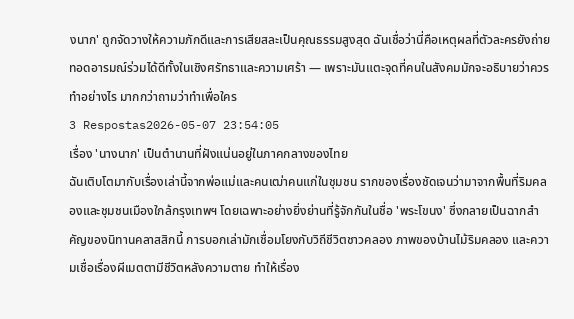งนาก' ถูกจัดวางให้ความภักดีและการเสียสละเป็นคุณธรรมสูงสุด ฉันเชื่อว่านี่คือเหตุผลที่ตัวละครยังถ่ายทอดอารมณ์ร่วมได้ดีทั้งในเชิงศรัทธาและความเศร้า — เพราะมันแตะจุดที่คนในสังคมมักจะอธิบายว่าควรทำอย่างไร มากกว่าถามว่าทำเพื่อใคร
3 Respostas2026-05-07 23:54:05
เรื่อง 'นางนาก' เป็นตำนานที่ฝังแน่นอยู่ในภาคกลางของไทย
ฉันเติบโตมากับเรื่องเล่านี้จากพ่อแม่และคนเฒ่าคนแก่ในชุมชน รากของเรื่องชัดเจนว่ามาจากพื้นที่ริมคลองและชุมชนเมืองใกล้กรุงเทพฯ โดยเฉพาะอย่างยิ่งย่านที่รู้จักกันในชื่อ 'พระโขนง' ซึ่งกลายเป็นฉากสำคัญของนิทานคลาสสิกนี้ การบอกเล่ามักเชื่อมโยงกับวิถีชีวิตชาวคลอง ภาพของบ้านไม้ริมคลอง และความเชื่อเรื่องผีเมตตามีชีวิตหลังความตาย ทำให้เรื่อง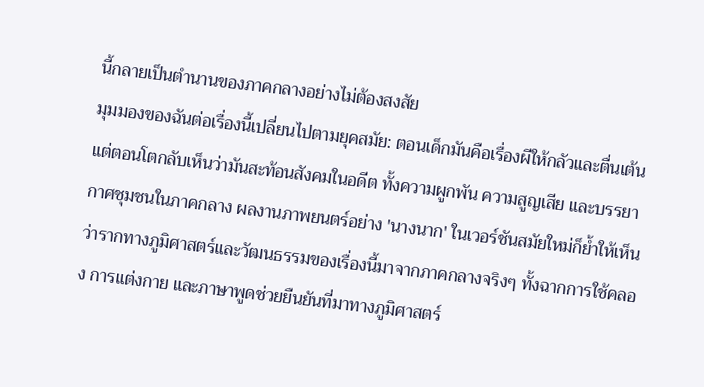นี้กลายเป็นตำนานของภาคกลางอย่างไม่ต้องสงสัย
มุมมองของฉันต่อเรื่องนี้เปลี่ยนไปตามยุคสมัย: ตอนเด็กมันคือเรื่องผีให้กลัวและตื่นเต้น แต่ตอนโตกลับเห็นว่ามันสะท้อนสังคมในอดีต ทั้งความผูกพัน ความสูญเสีย และบรรยากาศชุมชนในภาคกลาง ผลงานภาพยนตร์อย่าง 'นางนาก' ในเวอร์ชันสมัยใหม่ก็ย้ำให้เห็นว่ารากทางภูมิศาสตร์และวัฒนธรรมของเรื่องนี้มาจากภาคกลางจริงๆ ทั้งฉากการใช้คลอง การแต่งกาย และภาษาพูดช่วยยืนยันที่มาทางภูมิศาสตร์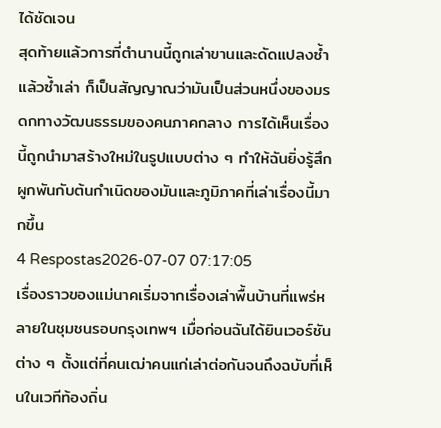ได้ชัดเจน
สุดท้ายแล้วการที่ตำนานนี้ถูกเล่าขานและดัดแปลงซ้ำแล้วซ้ำเล่า ก็เป็นสัญญาณว่ามันเป็นส่วนหนึ่งของมรดกทางวัฒนธรรมของคนภาคกลาง การได้เห็นเรื่องนี้ถูกนำมาสร้างใหม่ในรูปแบบต่าง ๆ ทำให้ฉันยิ่งรู้สึกผูกพันกับต้นกำเนิดของมันและภูมิภาคที่เล่าเรื่องนี้มากขึ้น
4 Respostas2026-07-07 07:17:05
เรื่องราวของแม่นาคเริ่มจากเรื่องเล่าพื้นบ้านที่แพร่หลายในชุมชนรอบกรุงเทพฯ เมื่อก่อนฉันได้ยินเวอร์ชันต่าง ๆ ตั้งแต่ที่คนเฒ่าคนแก่เล่าต่อกันจนถึงฉบับที่เห็นในเวทีท้องถิ่น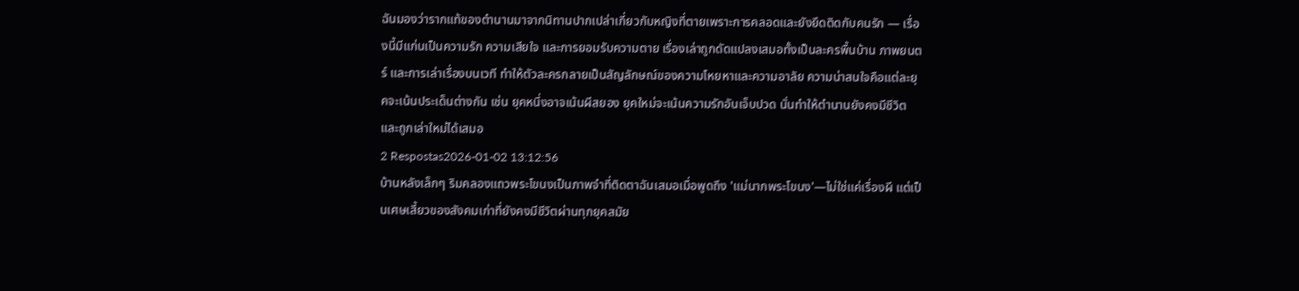ฉันมองว่ารากแท้ของตำนานมาจากนิทานปากเปล่าเกี่ยวกับหญิงที่ตายเพราะการคลอดและยังยึดติดกับคนรัก — เรื่องนี้มีแก่นเป็นความรัก ความเสียใจ และการยอมรับความตาย เรื่องเล่าถูกดัดแปลงเสมอทั้งเป็นละครพื้นบ้าน ภาพยนตร์ และการเล่าเรื่องบนเวที ทำให้ตัวละครกลายเป็นสัญลักษณ์ของความโหยหาและความอาลัย ความน่าสนใจคือแต่ละยุคจะเน้นประเด็นต่างกัน เช่น ยุคหนึ่งอาจเน้นผีสยอง ยุคใหม่จะเน้นความรักอันเจ็บปวด นั่นทำให้ตำนานยังคงมีชีวิตและถูกเล่าใหม่ได้เสมอ
2 Respostas2026-01-02 13:12:56
บ้านหลังเล็กๆ ริมคลองแถวพระโขนงเป็นภาพจำที่ติดตาฉันเสมอเมื่อพูดถึง 'แม่นากพระโขนง'—ไม่ใช่แค่เรื่องผี แต่เป็นเศษเสี้ยวของสังคมเก่าที่ยังคงมีชีวิตผ่านทุกยุคสมัย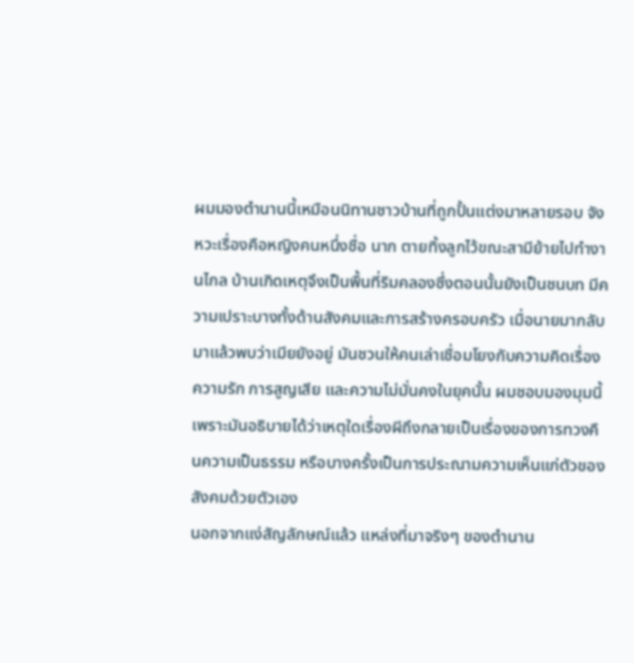ผมมองตำนานนี้เหมือนนิทานชาวบ้านที่ถูกปั้นแต่งมาหลายรอบ จังหวะเรื่องคือหญิงคนหนึ่งชื่อ นาก ตายทิ้งลูกไว้ขณะสามีย้ายไปทำงานไกล บ้านเกิดเหตุจึงเป็นพื้นที่ริมคลองซึ่งตอนนั้นยังเป็นชนบท มีความเปราะบางทั้งด้านสังคมและการสร้างครอบครัว เมื่อนายมากลับมาแล้วพบว่าเมียยังอยู่ มันชวนให้คนเล่าเชื่อมโยงกับความคิดเรื่องความรัก การสูญเสีย และความไม่มั่นคงในยุคนั้น ผมชอบมองมุมนี้เพราะมันอธิบายได้ว่าเหตุใดเรื่องผีถึงกลายเป็นเรื่องของการทวงคืนความเป็นธรรม หรือบางครั้งเป็นการประณามความเห็นแก่ตัวของสังคมด้วยตัวเอง
นอกจากแง่สัญลักษณ์แล้ว แหล่งที่มาจริงๆ ของตำนาน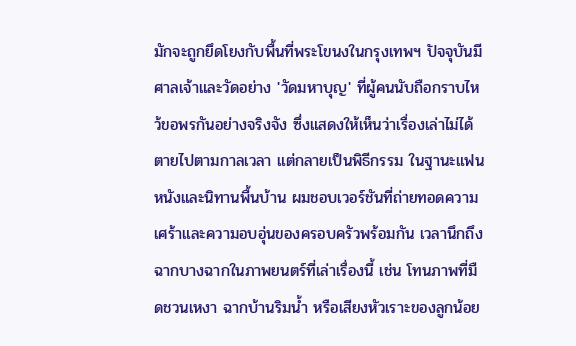มักจะถูกยึดโยงกับพื้นที่พระโขนงในกรุงเทพฯ ปัจจุบันมีศาลเจ้าและวัดอย่าง 'วัดมหาบุญ' ที่ผู้คนนับถือกราบไหว้ขอพรกันอย่างจริงจัง ซึ่งแสดงให้เห็นว่าเรื่องเล่าไม่ได้ตายไปตามกาลเวลา แต่กลายเป็นพิธีกรรม ในฐานะแฟนหนังและนิทานพื้นบ้าน ผมชอบเวอร์ชันที่ถ่ายทอดความเศร้าและความอบอุ่นของครอบครัวพร้อมกัน เวลานึกถึงฉากบางฉากในภาพยนตร์ที่เล่าเรื่องนี้ เช่น โทนภาพที่มืดชวนเหงา ฉากบ้านริมน้ำ หรือเสียงหัวเราะของลูกน้อย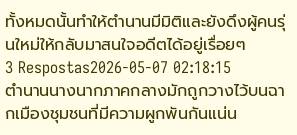ทั้งหมดนั้นทำให้ตำนานมีมิติและยังดึงผู้คนรุ่นใหม่ให้กลับมาสนใจอดีตได้อยู่เรื่อยๆ
3 Respostas2026-05-07 02:18:15
ตำนานนางนากภาคกลางมักถูกวางไว้บนฉากเมืองชุมชนที่มีความผูกพันกันแน่น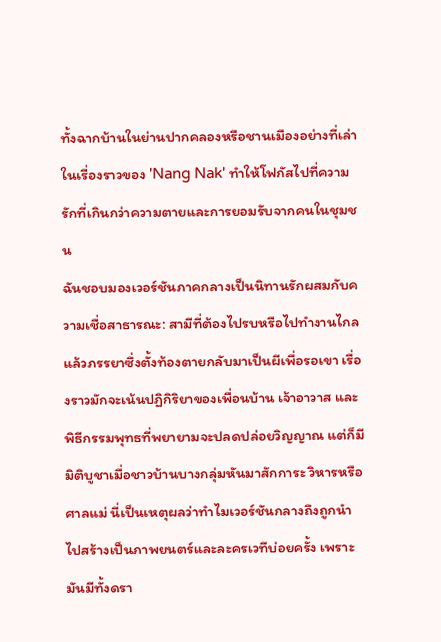ทั้งฉากบ้านในย่านปากคลองหรือชานเมืองอย่างที่เล่าในเรื่องราวของ 'Nang Nak' ทำให้โฟกัสไปที่ความรักที่เกินกว่าความตายและการยอมรับจากคนในชุมชน
ฉันชอบมองเวอร์ชันภาคกลางเป็นนิทานรักผสมกับความเชื่อสาธารณะ: สามีที่ต้องไปรบหรือไปทำงานไกล แล้วภรรยาซึ่งตั้งท้องตายกลับมาเป็นผีเพื่อรอเขา เรื่องราวมักจะเน้นปฏิกิริยาของเพื่อนบ้าน เจ้าอาวาส และพิธีกรรมพุทธที่พยายามจะปลดปล่อยวิญญาณ แต่ก็มีมิติบูชาเมื่อชาวบ้านบางกลุ่มหันมาสักการะ วิหารหรือศาลแม่ นี่เป็นเหตุผลว่าทำไมเวอร์ชันกลางถึงถูกนำไปสร้างเป็นภาพยนตร์และละครเวทีบ่อยครั้ง เพราะมันมีทั้งดรา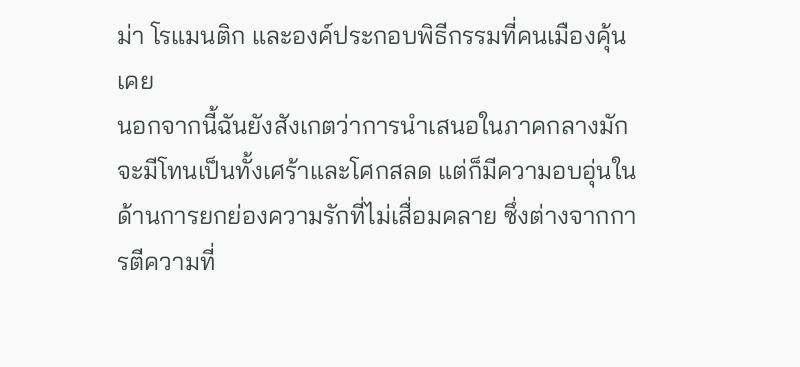ม่า โรแมนติก และองค์ประกอบพิธีกรรมที่คนเมืองคุ้นเคย
นอกจากนี้ฉันยังสังเกตว่าการนำเสนอในภาคกลางมักจะมีโทนเป็นทั้งเศร้าและโศกสลด แต่ก็มีความอบอุ่นในด้านการยกย่องความรักที่ไม่เสื่อมคลาย ซึ่งต่างจากการตีความที่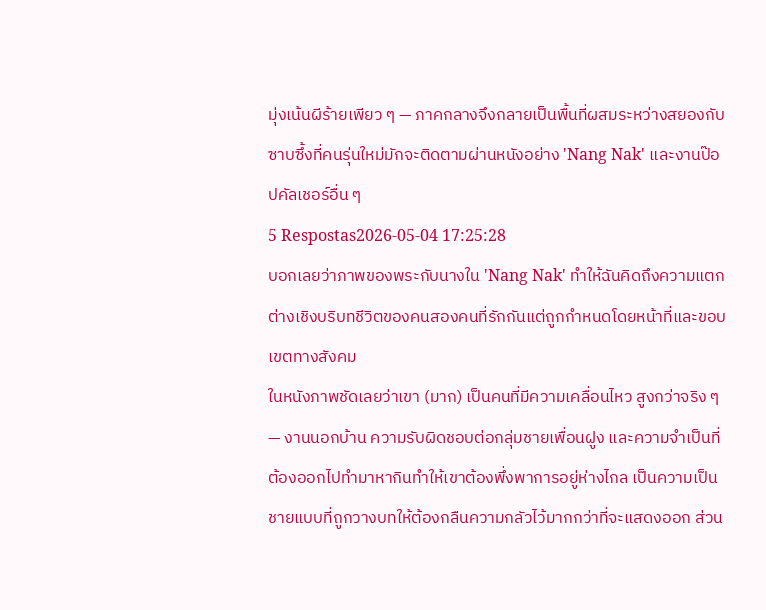มุ่งเน้นผีร้ายเพียว ๆ — ภาคกลางจึงกลายเป็นพื้นที่ผสมระหว่างสยองกับซาบซึ้งที่คนรุ่นใหม่มักจะติดตามผ่านหนังอย่าง 'Nang Nak' และงานป๊อปคัลเชอร์อื่น ๆ
5 Respostas2026-05-04 17:25:28
บอกเลยว่าภาพของพระกับนางใน 'Nang Nak' ทำให้ฉันคิดถึงความแตกต่างเชิงบริบทชีวิตของคนสองคนที่รักกันแต่ถูกกำหนดโดยหน้าที่และขอบเขตทางสังคม
ในหนังภาพชัดเลยว่าเขา (มาก) เป็นคนที่มีความเคลื่อนไหว สูงกว่าจริง ๆ — งานนอกบ้าน ความรับผิดชอบต่อกลุ่มชายเพื่อนฝูง และความจำเป็นที่ต้องออกไปทำมาหากินทำให้เขาต้องพึ่งพาการอยู่ห่างไกล เป็นความเป็นชายแบบที่ถูกวางบทให้ต้องกลืนความกลัวไว้มากกว่าที่จะแสดงออก ส่วน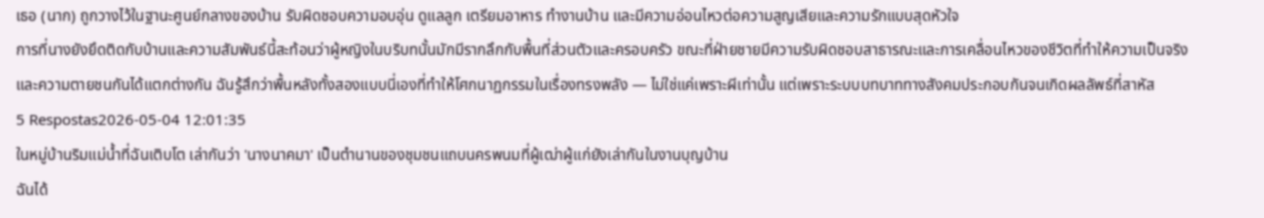เธอ (นาก) ถูกวางไว้ในฐานะศูนย์กลางของบ้าน รับผิดชอบความอบอุ่น ดูแลลูก เตรียมอาหาร ทำงานบ้าน และมีความอ่อนไหวต่อความสูญเสียและความรักแบบสุดหัวใจ
การที่นางยังยึดติดกับบ้านและความสัมพันธ์นี้สะท้อนว่าผู้หญิงในบริบทนั้นมักมีรากลึกกับพื้นที่ส่วนตัวและครอบครัว ขณะที่ฝ่ายชายมีความรับผิดชอบสาธารณะและการเคลื่อนไหวของชีวิตที่ทำให้ความเป็นจริงและความตายชนกันได้แตกต่างกัน ฉันรู้สึกว่าพื้นหลังทั้งสองแบบนี่เองที่ทำให้โศกนาฏกรรมในเรื่องทรงพลัง — ไม่ใช่แค่เพราะผีเท่านั้น แต่เพราะระบบบทบาททางสังคมประกอบกันจนเกิดผลลัพธ์ที่สาหัส
5 Respostas2026-05-04 12:01:35
ในหมู่บ้านริมแม่น้ำที่ฉันเติบโต เล่ากันว่า 'นางนาคมา' เป็นตำนานของชุมชนแถบนครพนมที่ผู้เฒ่าผู้แก่ยังเล่ากันในงานบุญบ้าน
ฉันได้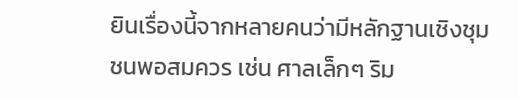ยินเรื่องนี้จากหลายคนว่ามีหลักฐานเชิงชุมชนพอสมควร เช่น ศาลเล็กๆ ริม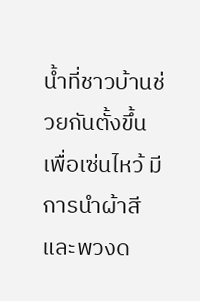น้ำที่ชาวบ้านช่วยกันตั้งขึ้นเพื่อเซ่นไหว้ มีการนำผ้าสีและพวงด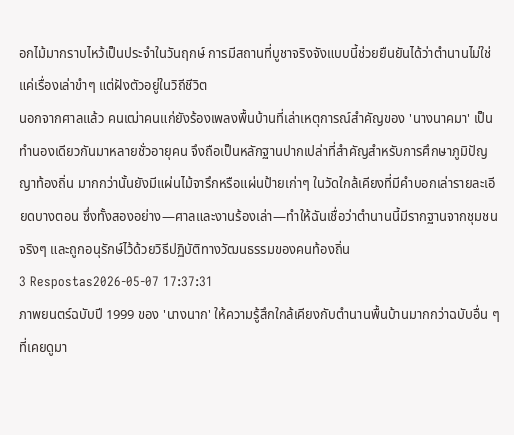อกไม้มากราบไหว้เป็นประจำในวันฤกษ์ การมีสถานที่บูชาจริงจังแบบนี้ช่วยยืนยันได้ว่าตำนานไม่ใช่แค่เรื่องเล่าขำๆ แต่ฝังตัวอยู่ในวิถีชีวิต
นอกจากศาลแล้ว คนเฒ่าคนแก่ยังร้องเพลงพื้นบ้านที่เล่าเหตุการณ์สำคัญของ 'นางนาคมา' เป็นทำนองเดียวกันมาหลายชั่วอายุคน จึงถือเป็นหลักฐานปากเปล่าที่สำคัญสำหรับการศึกษาภูมิปัญญาท้องถิ่น มากกว่านั้นยังมีแผ่นไม้จารึกหรือแผ่นป้ายเก่าๆ ในวัดใกล้เคียงที่มีคำบอกเล่ารายละเอียดบางตอน ซึ่งทั้งสองอย่าง—ศาลและงานร้องเล่า—ทำให้ฉันเชื่อว่าตำนานนี้มีรากฐานจากชุมชนจริงๆ และถูกอนุรักษ์ไว้ด้วยวิธีปฏิบัติทางวัฒนธรรมของคนท้องถิ่น
3 Respostas2026-05-07 17:37:31
ภาพยนตร์ฉบับปี 1999 ของ 'นางนาก' ให้ความรู้สึกใกล้เคียงกับตำนานพื้นบ้านมากกว่าฉบับอื่น ๆ ที่เคยดูมา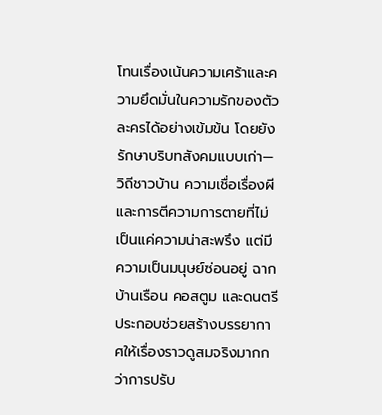โทนเรื่องเน้นความเศร้าและความยึดมั่นในความรักของตัวละครได้อย่างเข้มข้น โดยยังรักษาบริบทสังคมแบบเก่า—วิถีชาวบ้าน ความเชื่อเรื่องผี และการตีความการตายที่ไม่เป็นแค่ความน่าสะพรึง แต่มีความเป็นมนุษย์ซ่อนอยู่ ฉากบ้านเรือน คอสตูม และดนตรีประกอบช่วยสร้างบรรยากาศให้เรื่องราวดูสมจริงมากกว่าการปรับ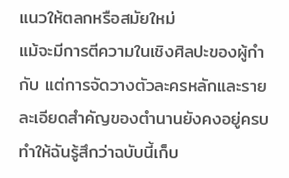แนวให้ตลกหรือสมัยใหม่
แม้จะมีการตีความในเชิงศิลปะของผู้กำกับ แต่การจัดวางตัวละครหลักและรายละเอียดสำคัญของตำนานยังคงอยู่ครบ ทำให้ฉันรู้สึกว่าฉบับนี้เก็บ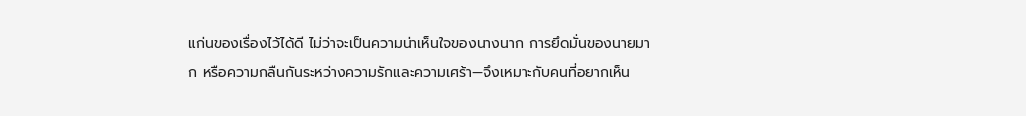แก่นของเรื่องไว้ได้ดี ไม่ว่าจะเป็นความน่าเห็นใจของนางนาก การยึดมั่นของนายมาก หรือความกลืนกันระหว่างความรักและความเศร้า—จึงเหมาะกับคนที่อยากเห็น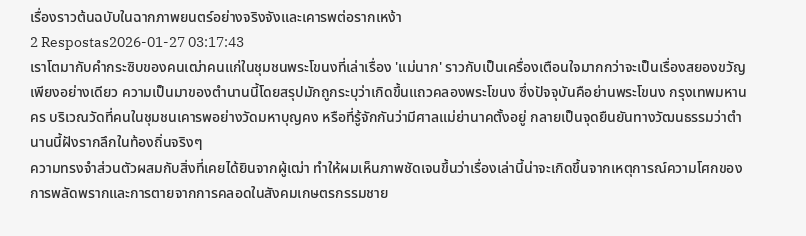เรื่องราวต้นฉบับในฉากภาพยนตร์อย่างจริงจังและเคารพต่อรากเหง้า
2 Respostas2026-01-27 03:17:43
เราโตมากับคำกระซิบของคนเฒ่าคนแก่ในชุมชนพระโขนงที่เล่าเรื่อง 'แม่นาก' ราวกับเป็นเครื่องเตือนใจมากกว่าจะเป็นเรื่องสยองขวัญเพียงอย่างเดียว ความเป็นมาของตำนานนี้โดยสรุปมักถูกระบุว่าเกิดขึ้นแถวคลองพระโขนง ซึ่งปัจจุบันคือย่านพระโขนง กรุงเทพมหานคร บริเวณวัดที่คนในชุมชนเคารพอย่างวัดมหาบุญคง หรือที่รู้จักกันว่ามีศาลแม่ย่านาคตั้งอยู่ กลายเป็นจุดยืนยันทางวัฒนธรรมว่าตำนานนี้ฝังรากลึกในท้องถิ่นจริงๆ
ความทรงจำส่วนตัวผสมกับสิ่งที่เคยได้ยินจากผู้เฒ่า ทำให้ผมเห็นภาพชัดเจนขึ้นว่าเรื่องเล่านี้น่าจะเกิดขึ้นจากเหตุการณ์ความโศกของการพลัดพรากและการตายจากการคลอดในสังคมเกษตรกรรมชาย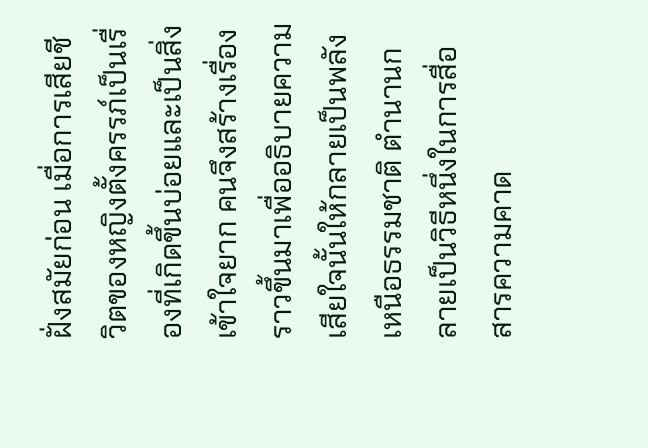ฝั่งสมัยก่อน เมื่อการเสียชีวิตของหญิงตั้งครรภ์เป็นเรื่องที่เกิดขึ้นบ่อยและเป็นสิ่งเข้าใจยาก คนจึงสร้างเรื่องราวขึ้นมาเพื่ออธิบายความเสียใจนั้นให้กลายเป็นพลังเหนือธรรมชาติ ตำนานกลายเป็นวิธีหนึ่งในการสื่อสารความคาด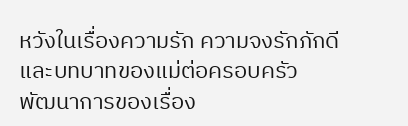หวังในเรื่องความรัก ความจงรักภักดี และบทบาทของแม่ต่อครอบครัว
พัฒนาการของเรื่อง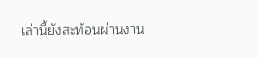เล่านี้ยังสะท้อนผ่านงาน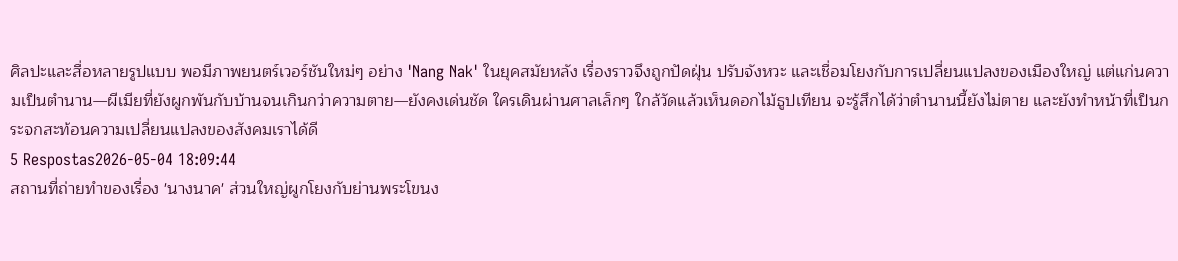ศิลปะและสื่อหลายรูปแบบ พอมีภาพยนตร์เวอร์ชันใหม่ๆ อย่าง 'Nang Nak' ในยุคสมัยหลัง เรื่องราวจึงถูกปัดฝุ่น ปรับจังหวะ และเชื่อมโยงกับการเปลี่ยนแปลงของเมืองใหญ่ แต่แก่นความเป็นตำนาน—ผีเมียที่ยังผูกพันกับบ้านจนเกินกว่าความตาย—ยังคงเด่นชัด ใครเดินผ่านศาลเล็กๆ ใกล้วัดแล้วเห็นดอกไม้ธูปเทียน จะรู้สึกได้ว่าตำนานนี้ยังไม่ตาย และยังทำหน้าที่เป็นกระจกสะท้อนความเปลี่ยนแปลงของสังคมเราได้ดี
5 Respostas2026-05-04 18:09:44
สถานที่ถ่ายทำของเรื่อง 'นางนาค' ส่วนใหญ่ผูกโยงกับย่านพระโขนง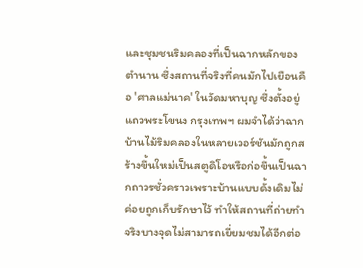และชุมชนริมคลองที่เป็นฉากหลักของตำนาน ซึ่งสถานที่จริงที่คนมักไปเยือนคือ 'ศาลแม่นาค' ในวัดมหาบุญ ซึ่งตั้งอยู่แถวพระโขนง กรุงเทพฯ ผมจำได้ว่าฉากบ้านไม้ริมคลองในหลายเวอร์ชันมักถูกสร้างขึ้นใหม่เป็นสตูดิโอหรือก่อขึ้นเป็นฉากถาวรชั่วคราวเพราะบ้านแบบดั้งเดิมไม่ค่อยถูกเก็บรักษาไว้ ทำให้สถานที่ถ่ายทำจริงบางจุดไม่สามารถเยี่ยมชมได้อีกต่อ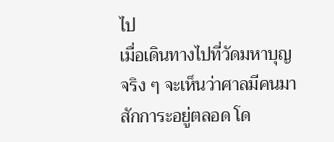ไป
เมื่อเดินทางไปที่วัดมหาบุญจริง ๆ จะเห็นว่าศาลมีคนมาสักการะอยู่ตลอด โด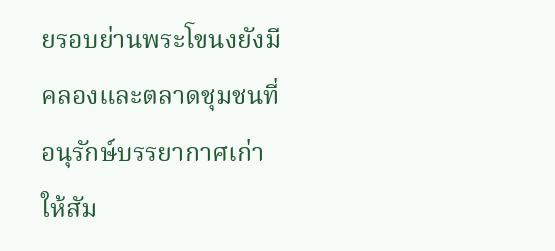ยรอบย่านพระโขนงยังมีคลองและตลาดชุมชนที่อนุรักษ์บรรยากาศเก่าให้สัม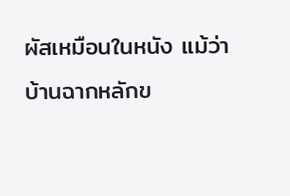ผัสเหมือนในหนัง แม้ว่าบ้านฉากหลักข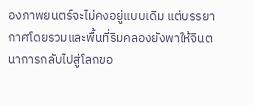องภาพยนตร์จะไม่คงอยู่แบบเดิม แต่บรรยากาศโดยรวมและพื้นที่ริมคลองยังพาให้จินตนาการกลับไปสู่โลกขอ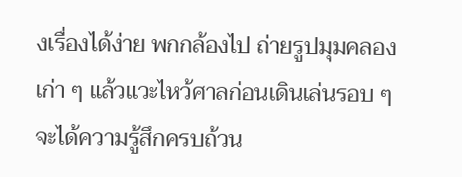งเรื่องได้ง่าย พกกล้องไป ถ่ายรูปมุมคลองเก่า ๆ แล้วแวะไหว้ศาลก่อนเดินเล่นรอบ ๆ จะได้ความรู้สึกครบถ้วน